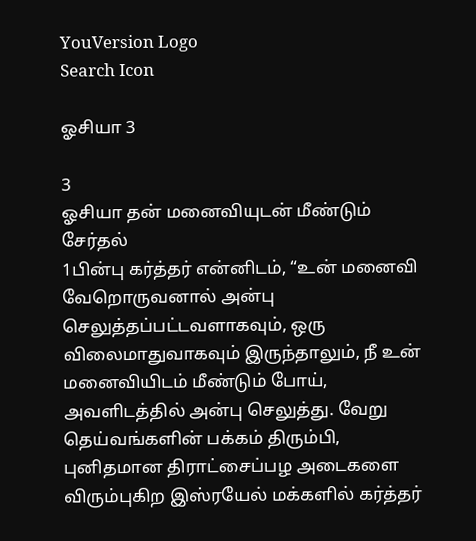YouVersion Logo
Search Icon

ஓசியா 3

3
ஓசியா தன் மனைவியுடன் மீண்டும் சேர்தல்
1பின்பு கர்த்தர் என்னிடம், “உன் மனைவி வேறொருவனால் அன்பு செலுத்தப்பட்டவளாகவும், ஒரு விலைமாதுவாகவும் இருந்தாலும், நீ உன் மனைவியிடம் மீண்டும் போய், அவளிடத்தில் அன்பு செலுத்து. வேறு தெய்வங்களின் பக்கம் திரும்பி, புனிதமான திராட்சைப்பழ அடைகளை விரும்புகிற இஸ்ரயேல் மக்களில் கர்த்தர்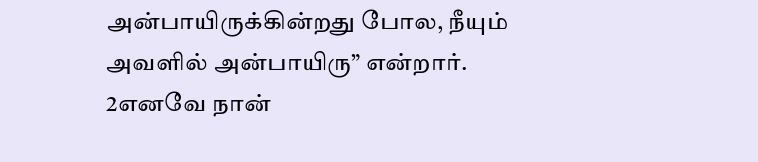அன்பாயிருக்கின்றது போல, நீயும் அவளில் அன்பாயிரு” என்றார்.
2எனவே நான்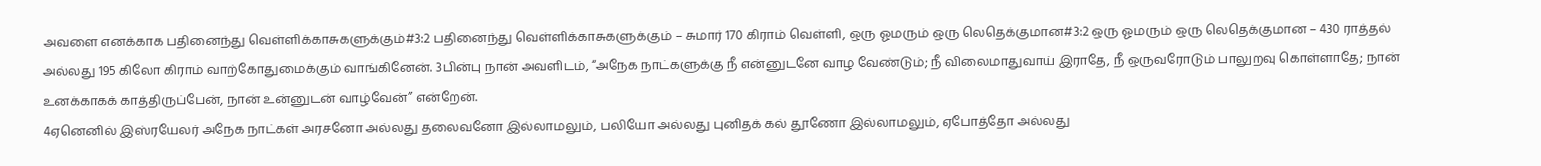அவளை எனக்காக பதினைந்து வெள்ளிக்காசுகளுக்கும்#3:2 பதினைந்து வெள்ளிக்காசுகளுக்கும் – சுமார் 170 கிராம் வெள்ளி, ஒரு ஓமரும் ஒரு லெதெக்குமான#3:2 ஒரு ஓமரும் ஒரு லெதெக்குமான – 430 ராத்தல் அல்லது 195 கிலோ கிராம் வாற்கோதுமைக்கும் வாங்கினேன். 3பின்பு நான் அவளிடம், “அநேக நாட்களுக்கு நீ என்னுடனே வாழ வேண்டும்; நீ விலைமாதுவாய் இராதே, நீ ஒருவரோடும் பாலுறவு கொள்ளாதே; நான் உனக்காகக் காத்திருப்பேன், நான் உன்னுடன் வாழ்வேன்” என்றேன்.
4ஏனெனில் இஸ்ரயேலர் அநேக நாட்கள் அரசனோ அல்லது தலைவனோ இல்லாமலும், பலியோ அல்லது புனிதக் கல் தூணோ இல்லாமலும், ஏபோத்தோ அல்லது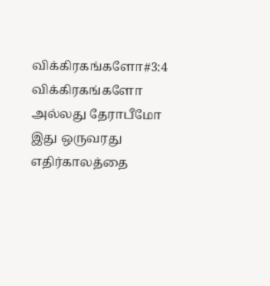விக்கிரகங்களோ#3:4 விக்கிரகங்களோ அல்லது தேராபீமோ இது ஒருவரது எதிர்காலத்தை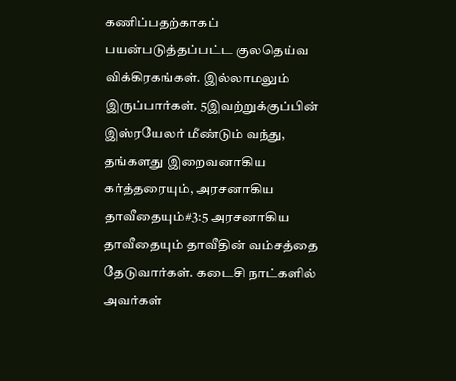கணிப்பதற்காகப் பயன்படுத்தப்பட்ட குலதெய்வ விக்கிரகங்கள். இல்லாமலும் இருப்பார்கள். 5இவற்றுக்குப்பின் இஸ்ரயேலர் மீண்டும் வந்து, தங்களது இறைவனாகிய கர்த்தரையும், அரசனாகிய தாவீதையும்#3:5 அரசனாகிய தாவீதையும் தாவீதின் வம்சத்தை தேடுவார்கள். கடைசி நாட்களில் அவர்கள்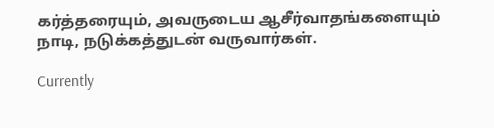கர்த்தரையும், அவருடைய ஆசீர்வாதங்களையும் நாடி, நடுக்கத்துடன் வருவார்கள்.

Currently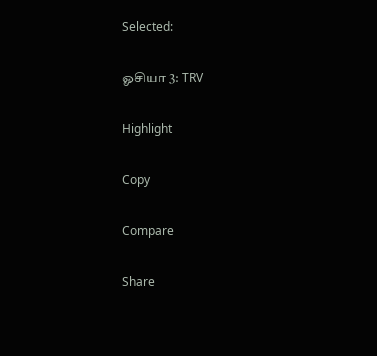Selected:

ஓசியா 3: TRV

Highlight

Copy

Compare

Share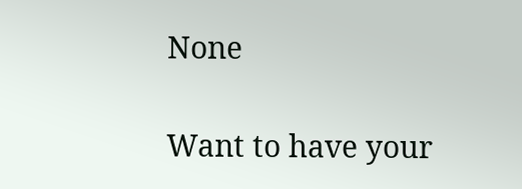None

Want to have your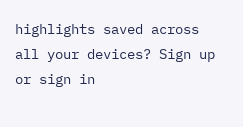highlights saved across all your devices? Sign up or sign in